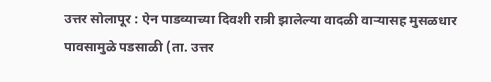उत्तर सोलापूर : ऐन पाडव्याच्या दिवशी रात्री झालेल्या वादळी वाऱ्यासह मुसळधार पावसामुळे पडसाळी (ता. उत्तर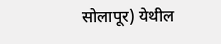सोलापूर) येथील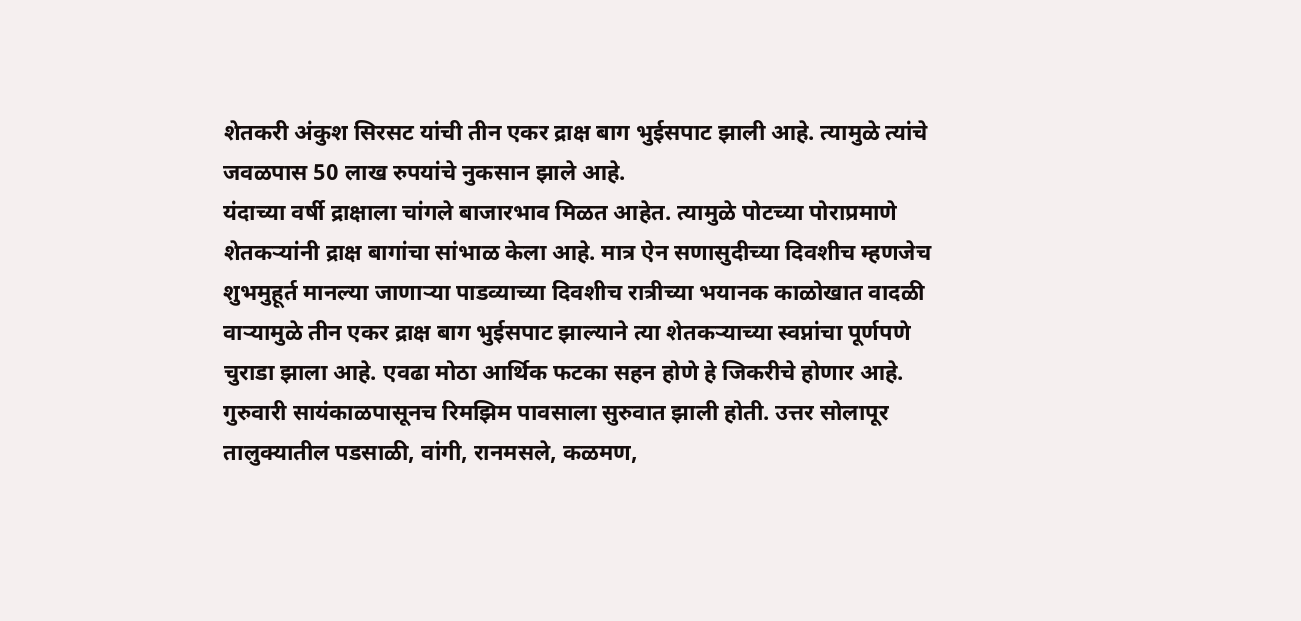शेतकरी अंकुश सिरसट यांची तीन एकर द्राक्ष बाग भुईसपाट झाली आहे. त्यामुळे त्यांचे जवळपास 50 लाख रुपयांचे नुकसान झाले आहे.
यंदाच्या वर्षी द्राक्षाला चांगले बाजारभाव मिळत आहेत. त्यामुळे पोटच्या पोराप्रमाणे शेतकऱ्यांनी द्राक्ष बागांचा सांभाळ केला आहे. मात्र ऐन सणासुदीच्या दिवशीच म्हणजेच शुभमुहूर्त मानल्या जाणाऱ्या पाडव्याच्या दिवशीच रात्रीच्या भयानक काळोखात वादळी वाऱ्यामुळे तीन एकर द्राक्ष बाग भुईसपाट झाल्याने त्या शेतकऱ्याच्या स्वप्नांचा पूर्णपणे चुराडा झाला आहे. एवढा मोठा आर्थिक फटका सहन होणे हे जिकरीचे होणार आहे.
गुरुवारी सायंकाळपासूनच रिमझिम पावसाला सुरुवात झाली होती. उत्तर सोलापूर तालुक्यातील पडसाळी, वांगी, रानमसले, कळमण,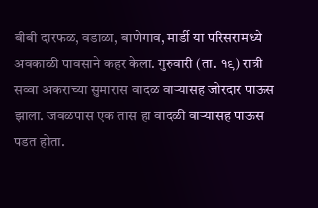बीबी दारफळ, वडाळा, बाणेगाव, मार्डी या परिसरामध्ये अवकाळी पावसाने कहर केला. गुरुवारी (ता. १९) रात्री सव्वा अकराच्या सुमारास वादळ वाऱ्यासह जोरदार पाऊस झाला. जवळपास एक तास हा वादळी वाऱ्यासह पाऊस पडत होता.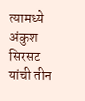त्यामध्ये अंकुश सिरसट यांची तीन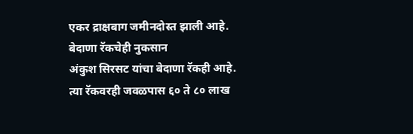एकर द्राक्षबाग जमीनदोस्त झाली आहे.
बेदाणा रॅकचेही नुकसान
अंकुश सिरसट यांचा बेदाणा रॅकही आहे. त्या रॅकवरही जवळपास ६० ते ८० लाख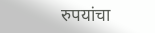रुपयांचा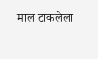माल टाकलेला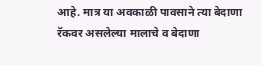आहे. मात्र या अवकाळी पावसाने त्या बेदाणा रॅकवर असलेल्या मालाचे व बेदाणा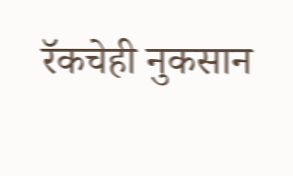रॅकचेही नुकसान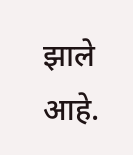झाले आहे.